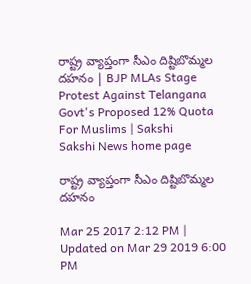రాష్ట్ర వ్యాప్తంగా సీఎం దిష్టిబొమ్మల దహనం | BJP MLAs Stage Protest Against Telangana Govt's Proposed 12% Quota For Muslims | Sakshi
Sakshi News home page

రాష్ట్ర వ్యాప్తంగా సీఎం దిష్టిబొమ్మల దహనం

Mar 25 2017 2:12 PM | Updated on Mar 29 2019 6:00 PM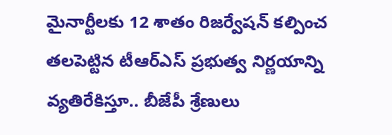మైనార్టీలకు 12 శాతం రిజర్వేషన్‌ కల్పించ తలపెట్టిన టీఆర్‌ఎస్‌ ప్రభుత్వ నిర్ణయాన్ని వ్యతిరేకిస్తూ.. బీజేపీ శ్రేణులు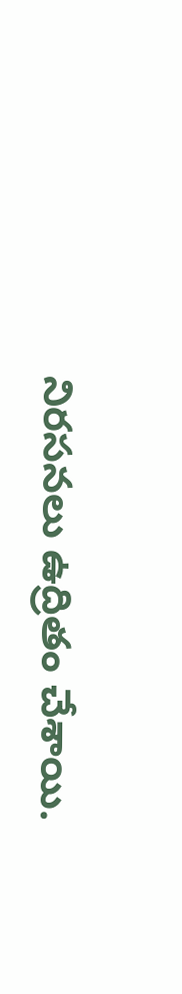నిరసనలు ఉద్రితం చేశాయి.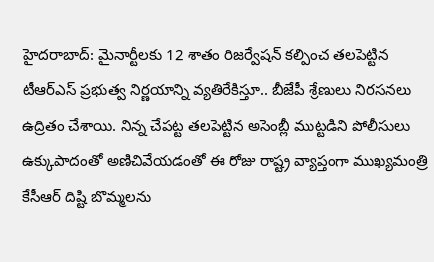హైదరాబాద్‌: మైనార్టీలకు 12 శాతం రిజర్వేషన్‌ కల్పించ తలపెట్టిన టీఆర్‌ఎస్‌ ప్రభుత్వ నిర్ణయాన్ని వ్యతిరేకిస్తూ.. బీజేపీ శ్రేణులు నిరసనలు ఉద్రితం చేశాయి. నిన్న చేపట్ట తలపెట్టిన అసెంబ్లీ ముట్టడిని పోలీసులు ఉక్కుపాదంతో అణిచివేయడంతో ఈ రోజు రాష్ట్ర వ్యాప్తంగా ముఖ్యమంత్రి కేసీఆర్‌ దిష్టి బొమ్మలను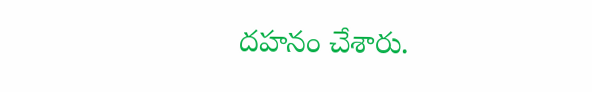దహనం చేశారు.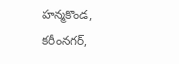హన్మకొండ, కరీంనగర్‌,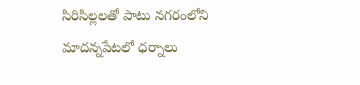సిరిసిల్లలతో పాటు నగరంలోని మాదన్నపేటలో ధర్నాలు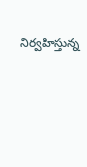నిర్వహిస్తున్న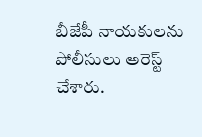బీజేపీ నాయకులను పోలీసులు అరెస్ట్‌ చేశారు.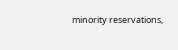minority reservations,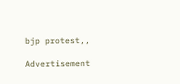bjp protest,,

Advertisement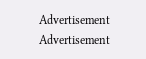Advertisement
Advertisement